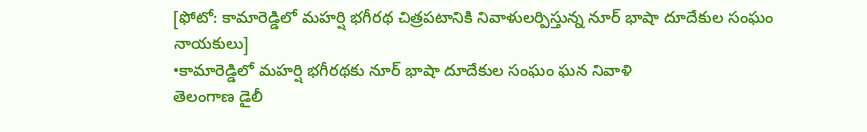[ఫోటో: కామారెడ్డిలో మహర్షి భగీరథ చిత్రపటానికి నివాళులర్పిస్తున్న నూర్ భాషా దూదేకుల సంఘం నాయకులు]
•కామారెడ్డిలో మహర్షి భగీరథకు నూర్ భాషా దూదేకుల సంఘం ఘన నివాళి
తెలంగాణ డైలీ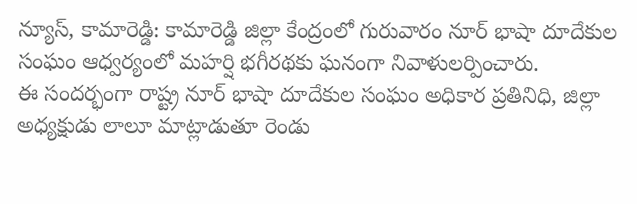న్యూస్, కామారెడ్డి: కామారెడ్డి జిల్లా కేంద్రంలో గురువారం నూర్ భాషా దూదేకుల సంఘం ఆధ్వర్యంలో మహర్షి భగీరథకు ఘనంగా నివాళులర్పించారు.
ఈ సందర్భంగా రాష్ట్ర నూర్ భాషా దూదేకుల సంఘం అధికార ప్రతినిధి, జిల్లా అధ్యక్షుడు లాలూ మాట్లాడుతూ రెండు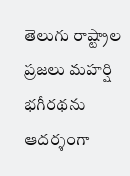తెలుగు రాష్ట్రాల ప్రజలు మహర్షి భగీరథను ఆదర్శంగా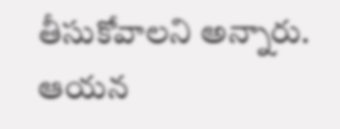తీసుకోవాలని అన్నారు. ఆయన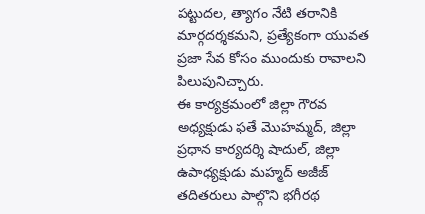పట్టుదల, త్యాగం నేటి తరానికి మార్గదర్శకమని, ప్రత్యేకంగా యువత ప్రజా సేవ కోసం ముందుకు రావాలని పిలుపునిచ్చారు.
ఈ కార్యక్రమంలో జిల్లా గౌరవ అధ్యక్షుడు ఫతే మొహమ్మద్, జిల్లా ప్రధాన కార్యదర్శి షాదుల్, జిల్లా ఉపాధ్యక్షుడు మహ్మద్ అజీజ్ తదితరులు పాల్గొని భగీరథ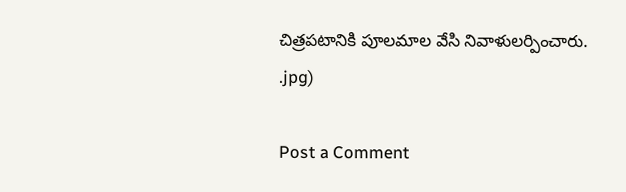చిత్రపటానికి పూలమాల వేసి నివాళులర్పించారు.
.jpg)

Post a Comment